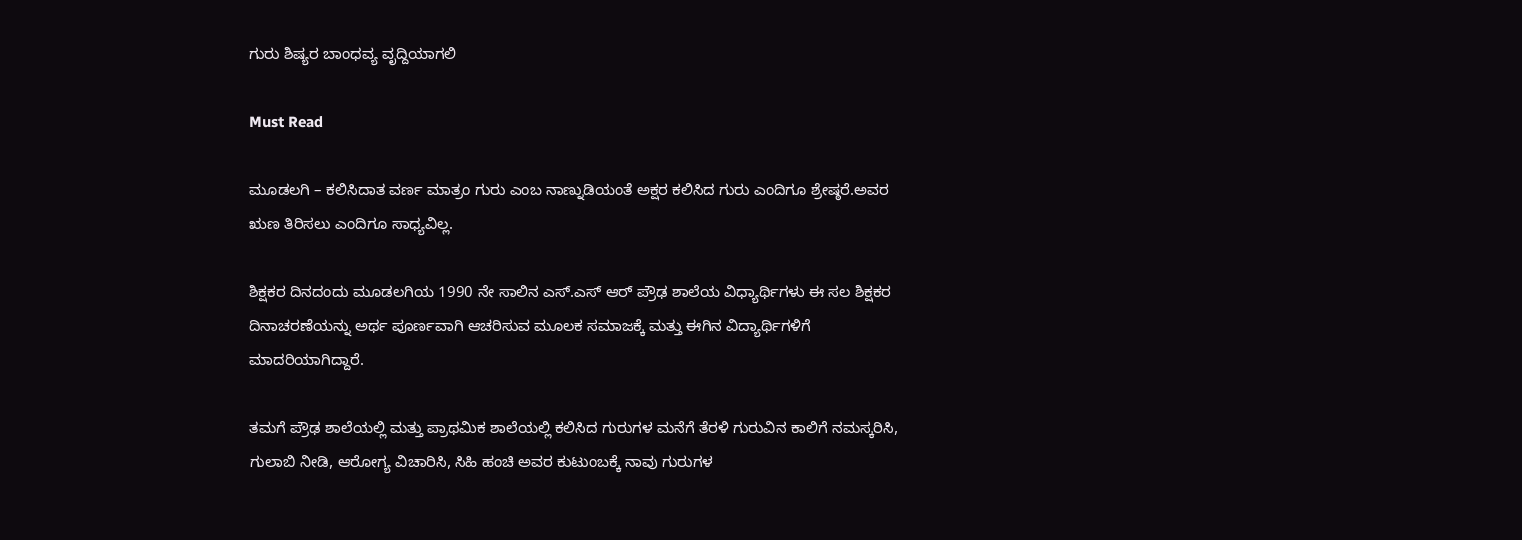ಗುರು ಶಿಷ್ಯರ ಬಾಂಧವ್ಯ ವೃದ್ದಿಯಾಗಲಿ

Must Read

ಮೂಡಲಗಿ – ಕಲಿಸಿದಾತ ವರ್ಣ ಮಾತ್ರಂ ಗುರು ಎಂಬ ನಾಣ್ನುಡಿಯಂತೆ ಅಕ್ಷರ ಕಲಿಸಿದ ಗುರು ಎಂದಿಗೂ ಶ್ರೇಷ್ಠರೆ.ಅವರ ಋಣ ತಿರಿಸಲು ಎಂದಿಗೂ ಸಾಧ್ಯವಿಲ್ಲ.

ಶಿಕ್ಷಕರ ದಿನದಂದು ಮೂಡಲಗಿಯ 1990 ನೇ ಸಾಲಿನ ಎಸ್.ಎಸ್ ಆರ್ ಪ್ರೌಢ ಶಾಲೆಯ ವಿಧ್ಯಾರ್ಥಿಗಳು ಈ ಸಲ ಶಿಕ್ಷಕರ ದಿನಾಚರಣೆಯನ್ನು ಅರ್ಥ ಪೂರ್ಣವಾಗಿ ಆಚರಿಸುವ ಮೂಲಕ ಸಮಾಜಕ್ಕೆ ಮತ್ತು ಈಗಿನ ವಿದ್ಯಾರ್ಥಿಗಳಿಗೆ ಮಾದರಿಯಾಗಿದ್ದಾರೆ.

ತಮಗೆ ಪ್ರೌಢ ಶಾಲೆಯಲ್ಲಿ ಮತ್ತು ಪ್ರಾಥಮಿಕ‌ ಶಾಲೆಯಲ್ಲಿ ಕಲಿಸಿದ ಗುರುಗಳ ಮನೆಗೆ ತೆರಳಿ ಗುರುವಿನ ಕಾಲಿಗೆ ನಮಸ್ಕರಿಸಿ, ಗುಲಾಬಿ ನೀಡಿ, ಆರೋಗ್ಯ ವಿಚಾರಿಸಿ, ಸಿಹಿ ಹಂಚಿ ಅವರ ಕುಟುಂಬಕ್ಕೆ ನಾವು ಗುರುಗಳ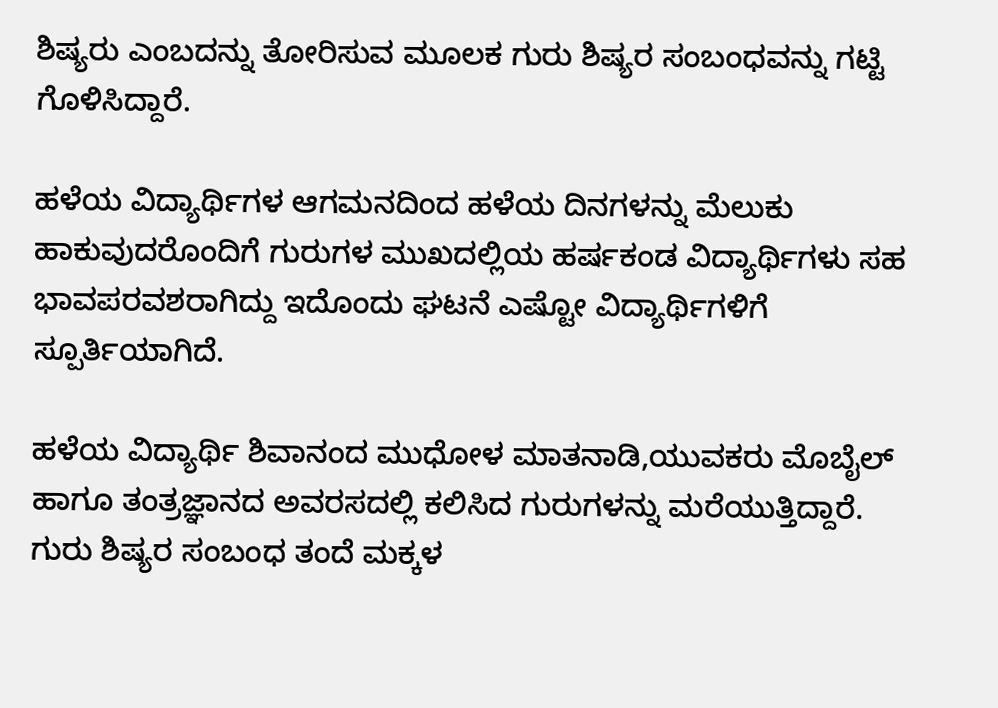ಶಿಷ್ಯರು ಎಂಬದನ್ನು ತೋರಿಸುವ ಮೂಲಕ ಗುರು ಶಿಷ್ಯರ ಸಂಬಂಧವನ್ನು ಗಟ್ಟಿ ಗೊಳಿಸಿದ್ದಾರೆ.

ಹಳೆಯ ವಿದ್ಯಾರ್ಥಿಗಳ ಆಗಮನದಿಂದ ಹಳೆಯ ದಿನಗಳನ್ನು ಮೆಲುಕು ಹಾಕುವುದರೊಂದಿಗೆ ಗುರುಗಳ ಮುಖದಲ್ಲಿಯ ಹರ್ಷಕಂಡ ವಿದ್ಯಾರ್ಥಿಗಳು ಸಹ ಭಾವಪರವಶರಾಗಿದ್ದು ಇದೊಂದು ಘಟನೆ ಎಷ್ಟೋ ವಿದ್ಯಾರ್ಥಿಗಳಿಗೆ ಸ್ಪೂರ್ತಿಯಾಗಿದೆ.

ಹಳೆಯ ವಿದ್ಯಾರ್ಥಿ ಶಿವಾನಂದ ಮುಧೋಳ ಮಾತನಾಡಿ,ಯುವಕರು ಮೊಬೈಲ್ ಹಾಗೂ ತಂತ್ರಜ್ಞಾನದ ಅವರಸದಲ್ಲಿ ಕಲಿಸಿದ ಗುರುಗಳನ್ನು ಮರೆಯುತ್ತಿದ್ದಾರೆ. ಗುರು ಶಿಷ್ಯರ ಸಂಬಂಧ ತಂದೆ ಮಕ್ಕಳ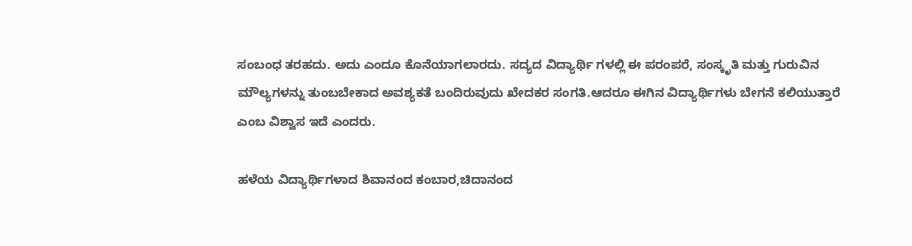ಸಂಬಂಧ ತರಹದು. ಅದು ಎಂದೂ ಕೊನೆಯಾಗಲಾರದು. ಸದ್ಯದ ವಿದ್ಯಾರ್ಥಿ ಗಳಲ್ಲಿ ಈ ಪರಂಪರೆ, ಸಂಸ್ಕೃತಿ ಮತ್ತು ಗುರುವಿನ ಮೌಲ್ಯಗಳನ್ನು ತುಂಬಬೇಕಾದ ಅವಶ್ಯಕತೆ ಬಂದಿರುವುದು ಖೇದಕರ ಸಂಗತಿ.ಆದರೂ ಈಗಿನ ವಿದ್ಯಾರ್ಥಿಗಳು ಬೇಗನೆ ಕಲಿಯುತ್ತಾರೆ ಎಂಬ ವಿಶ್ವಾಸ ಇದೆ ಎಂದರು.

ಹಳೆಯ ವಿದ್ಯಾರ್ಥಿಗಳಾದ ಶಿವಾನಂದ ಕಂಬಾರ,ಚಿದಾನಂದ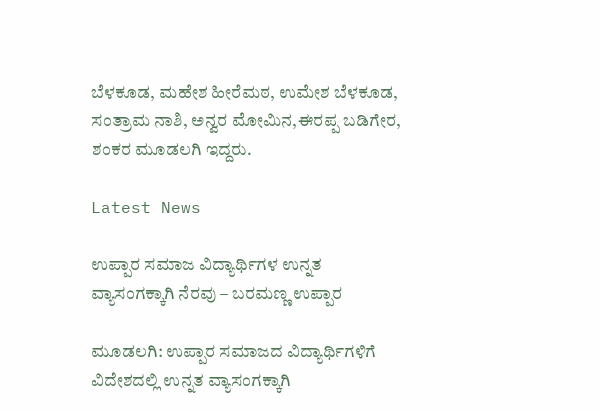ಬೆಳಕೂಡ, ಮಹೇಶ ಹೀರೆಮಠ, ಉಮೇಶ ಬೆಳಕೂಡ, ಸಂತ್ರಾಮ ನಾಶಿ, ಅನ್ವರ ಮೋಮಿನ,ಈರಪ್ಪ ಬಡಿಗೇರ, ಶಂಕರ ಮೂಡಲಗಿ ಇದ್ದರು.

Latest News

ಉಪ್ಪಾರ ಸಮಾಜ ವಿದ್ಯಾರ್ಥಿಗಳ ಉನ್ನತ ವ್ಯಾಸಂಗಕ್ಕಾಗಿ ನೆರವು – ಬರಮಣ್ಣ ಉಪ್ಪಾರ

ಮೂಡಲಗಿ: ಉಪ್ಪಾರ ಸಮಾಜದ ವಿದ್ಯಾರ್ಥಿಗಳಿಗೆ ವಿದೇಶದಲ್ಲಿ ಉನ್ನತ ವ್ಯಾಸಂಗಕ್ಕಾಗಿ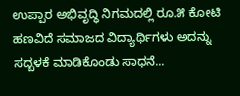ಉಪ್ಪಾರ ಅಭಿವೃದ್ಧಿ ನಿಗಮದಲ್ಲಿ ರೂ.೫ ಕೋಟಿ ಹಣವಿದೆ ಸಮಾಜದ ವಿದ್ಯಾರ್ಥಿಗಳು ಅದನ್ನು ಸದ್ಬಳಕೆ ಮಾಡಿಕೊಂಡು ಸಾಧನೆ...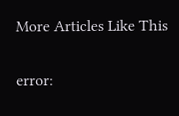More Articles Like This

error: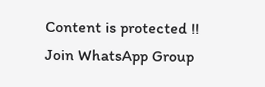Content is protected !!
Join WhatsApp Group